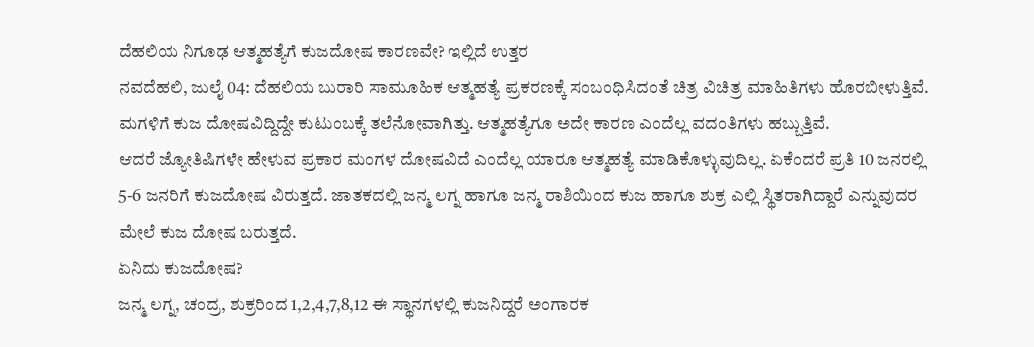ದೆಹಲಿಯ ನಿಗೂಢ ಆತ್ಮಹತ್ಯೆಗೆ ಕುಜದೋಷ ಕಾರಣವೇ? ಇಲ್ಲಿದೆ ಉತ್ತರ
ನವದೆಹಲಿ, ಜುಲೈ 04: ದೆಹಲಿಯ ಬುರಾರಿ ಸಾಮೂಹಿಕ ಆತ್ಮಹತ್ಯೆ ಪ್ರಕರಣಕ್ಕೆ ಸಂಬಂಧಿಸಿದಂತೆ ಚಿತ್ರ ವಿಚಿತ್ರ ಮಾಹಿತಿಗಳು ಹೊರಬೀಳುತ್ತಿವೆ. ಮಗಳಿಗೆ ಕುಜ ದೋಷವಿದ್ದಿದ್ದೇ ಕುಟುಂಬಕ್ಕೆ ತಲೆನೋವಾಗಿತ್ತು. ಆತ್ಮಹತ್ಯೆಗೂ ಅದೇ ಕಾರಣ ಎಂದೆಲ್ಲ ವದಂತಿಗಳು ಹಬ್ಬುತ್ತಿವೆ.
ಆದರೆ ಜ್ಯೋತಿಷಿಗಳೇ ಹೇಳುವ ಪ್ರಕಾರ ಮಂಗಳ ದೋಷವಿದೆ ಎಂದೆಲ್ಲ ಯಾರೂ ಆತ್ಮಹತ್ಯೆ ಮಾಡಿಕೊಳ್ಳುವುದಿಲ್ಲ. ಏಕೆಂದರೆ ಪ್ರತಿ 10 ಜನರಲ್ಲಿ 5-6 ಜನರಿಗೆ ಕುಜದೋಷ ವಿರುತ್ತದೆ. ಜಾತಕದಲ್ಲಿ ಜನ್ಮ ಲಗ್ನ ಹಾಗೂ ಜನ್ಮ ರಾಶಿಯಿಂದ ಕುಜ ಹಾಗೂ ಶುಕ್ರ ಎಲ್ಲಿ ಸ್ಥಿತರಾಗಿದ್ದಾರೆ ಎನ್ನುವುದರ ಮೇಲೆ ಕುಜ ದೋಷ ಬರುತ್ತದೆ.
ಏನಿದು ಕುಜದೋಷ?
ಜನ್ಮ ಲಗ್ನ, ಚಂದ್ರ, ಶುಕ್ರರಿಂದ 1,2,4,7,8,12 ಈ ಸ್ಥಾನಗಳಲ್ಲಿ ಕುಜನಿದ್ದರೆ ಅಂಗಾರಕ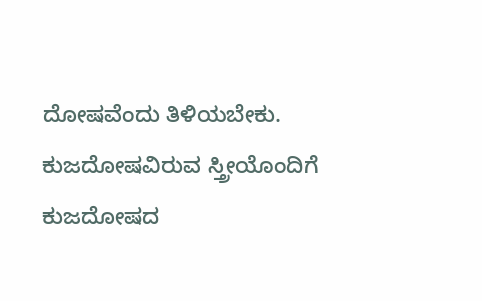ದೋಷವೆಂದು ತಿಳಿಯಬೇಕು. ಕುಜದೋಷವಿರುವ ಸ್ತ್ರೀಯೊಂದಿಗೆ ಕುಜದೋಷದ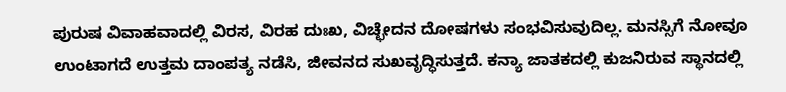ಪುರುಷ ವಿವಾಹವಾದಲ್ಲಿ ವಿರಸ, ವಿರಹ ದುಃಖ, ವಿಚ್ಛೇದನ ದೋಷಗಳು ಸಂಭವಿಸುವುದಿಲ್ಲ. ಮನಸ್ಸಿಗೆ ನೋವೂ ಉಂಟಾಗದೆ ಉತ್ತಮ ದಾಂಪತ್ಯ ನಡೆಸಿ, ಜೀವನದ ಸುಖವೃದ್ಧಿಸುತ್ತದೆ. ಕನ್ಯಾ ಜಾತಕದಲ್ಲಿ ಕುಜನಿರುವ ಸ್ಥಾನದಲ್ಲಿ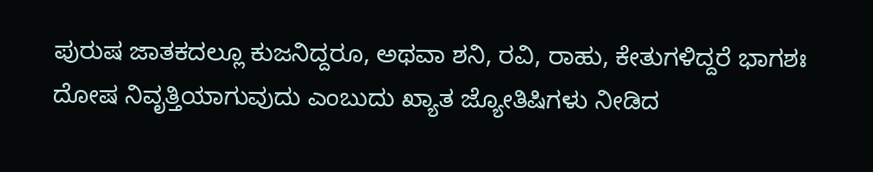ಪುರುಷ ಜಾತಕದಲ್ಲೂ ಕುಜನಿದ್ದರೂ, ಅಥವಾ ಶನಿ, ರವಿ, ರಾಹು, ಕೇತುಗಳಿದ್ದರೆ ಭಾಗಶಃ ದೋಷ ನಿವೃತ್ತಿಯಾಗುವುದು ಎಂಬುದು ಖ್ಯಾತ ಜ್ಯೋತಿಷಿಗಳು ನೀಡಿದ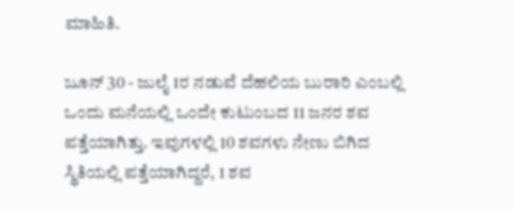ಮಾಹಿತಿ.

ಜೂನ್ 30 - ಜುಲೈ 1ರ ನಡುವೆ ದೆಹಲಿಯ ಬುರಾರಿ ಎಂಬಲ್ಲಿ ಒಂದು ಮನೆಯಲ್ಲಿ ಒಂದೇ ಕುಟುಂಬದ 11 ಜನರ ಶವ ಪತ್ತೆಯಾಗಿತ್ತು. ಇವುಗಳಲ್ಲಿ 10 ಶವಗಳು ನೇಣು ಬಿಗಿದ ಸ್ಥಿತಿಯಲ್ಲಿ ಪತ್ತೆಯಾಗಿದ್ದರೆ, 1 ಶವ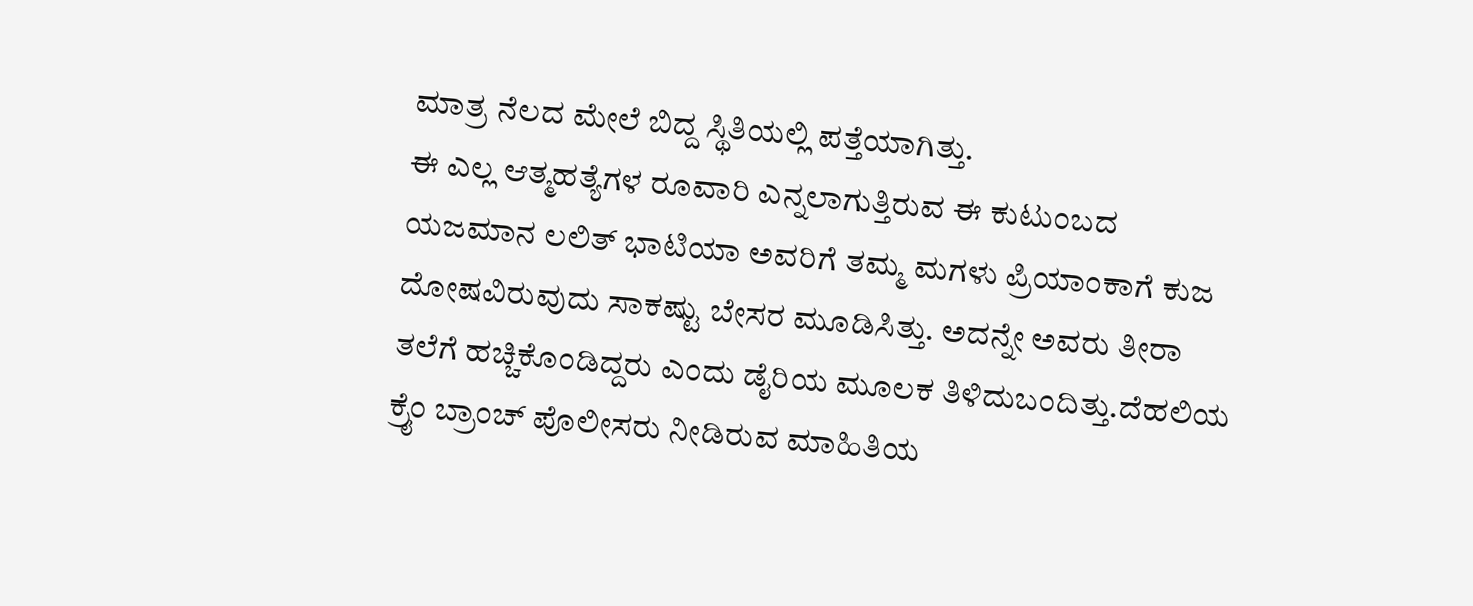ಮಾತ್ರ ನೆಲದ ಮೇಲೆ ಬಿದ್ದ ಸ್ಥಿತಿಯಲ್ಲಿ ಪತ್ತೆಯಾಗಿತ್ತು.
ಈ ಎಲ್ಲ ಆತ್ಮಹತ್ಯೆಗಳ ರೂವಾರಿ ಎನ್ನಲಾಗುತ್ತಿರುವ ಈ ಕುಟುಂಬದ ಯಜಮಾನ ಲಲಿತ್ ಭಾಟಿಯಾ ಅವರಿಗೆ ತಮ್ಮ ಮಗಳು ಪ್ರಿಯಾಂಕಾಗೆ ಕುಜ ದೋಷವಿರುವುದು ಸಾಕಷ್ಟು ಬೇಸರ ಮೂಡಿಸಿತ್ತು. ಅದನ್ನೇ ಅವರು ತೀರಾ ತಲೆಗೆ ಹಚ್ಚಿಕೊಂಡಿದ್ದರು ಎಂದು ಡೈರಿಯ ಮೂಲಕ ತಿಳಿದುಬಂದಿತ್ತು.ದೆಹಲಿಯ ಕ್ರೈಂ ಬ್ರಾಂಚ್ ಪೊಲೀಸರು ನೀಡಿರುವ ಮಾಹಿತಿಯ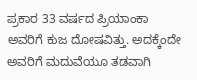ಪ್ರಕಾರ 33 ವರ್ಷದ ಪ್ರಿಯಾಂಕಾ ಅವರಿಗೆ ಕುಜ ದೋಷವಿತ್ತು. ಅದಕ್ಕೆಂದೇ ಅವರಿಗೆ ಮದುವೆಯೂ ತಡವಾಗಿ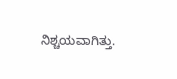ನಿಶ್ಚಯವಾಗಿತ್ತು.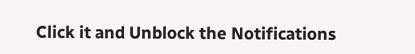Click it and Unblock the Notifications